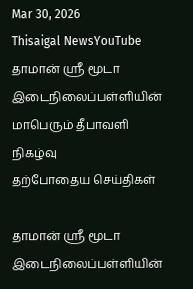Mar 30, 2026
Thisaigal NewsYouTube
தாமான் ஸ்ரீ மூடா இடைநிலைப்பள்ளியின் மாபெரும் தீபாவளி நிகழ்வு
தற்போதைய செய்திகள்

தாமான் ஸ்ரீ மூடா இடைநிலைப்பள்ளியின்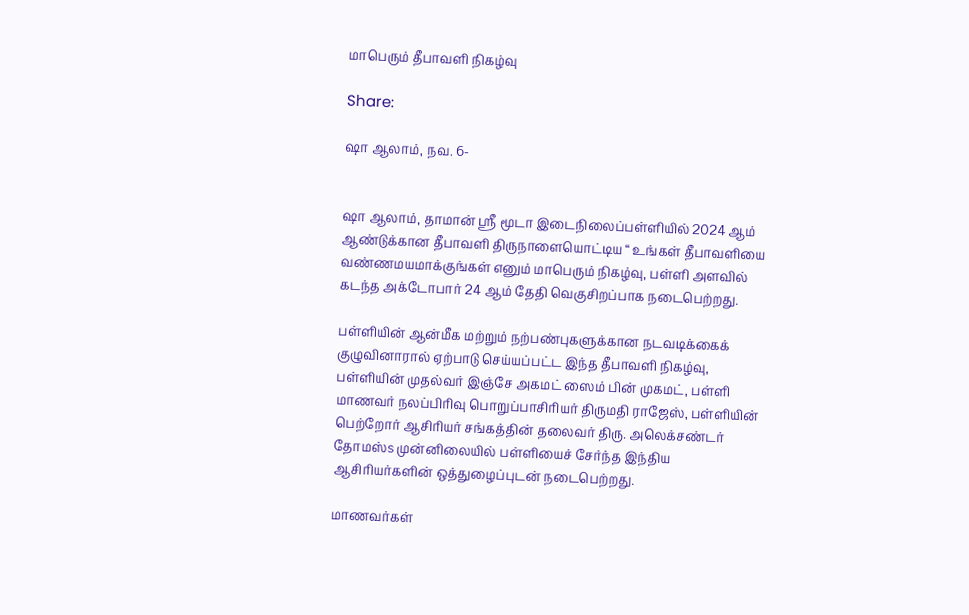மாபெரும் தீபாவளி நிகழ்வு

Share:

ஷா ஆலாம், நவ. 6-


ஷா ஆலாம், தாமான் ஸ்ரீ மூடா இடைநிலைப்பள்ளியில் 2024 ஆம் ஆண்டுக்கான தீபாவளி திருநாளையொட்டிய “ உங்கள் தீபாவளியை வண்ணமயமாக்குங்கள் எனும் மாபெரும் நிகழ்வு, பள்ளி அளவில் கடந்த அக்டோபார் 24 ஆம் தேதி வெகுசிறப்பாக நடைபெற்றது.

பள்ளியின் ஆன்மீக மற்றும் நற்பண்புகளுக்கான நடவடிக்கைக் குழுவினாரால் ஏற்பாடு செய்யப்பட்ட இந்த தீபாவளி நிகழ்வு, பள்ளியின் முதல்வர் இஞ்சே அகமட் ஸைம் பின் முகமட், பள்ளி மாணவர் நலப்பிரிவு பொறுப்பாசிரியர் திருமதி ராஜேஸ், பள்ளியின் பெற்றோர் ஆசிரியர் சங்கத்தின் தலைவர் திரு. அலெக்சண்டர் தோமஸ்s முன்னிலையில் பள்ளியைச் சேர்ந்த இந்திய ஆசிரியர்களின் ஒத்துழைப்புடன் நடைபெற்றது.

மாணவர்கள்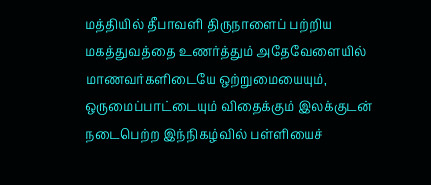மத்தியில் தீபாவளி திருநாளைப் பற்றிய மகத்துவத்தை உணர்த்தும் அதேவேளையில் மாணவர்களிடையே ஒற்றுமையையும், ஒருமைப்பாட்டையும் விதைக்கும் இலக்குடன் நடைபெற்ற இந்நிகழ்வில் பள்ளியைச்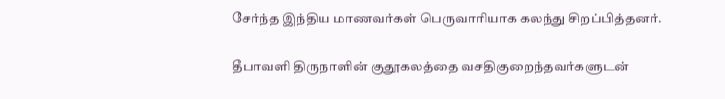சேர்ந்த இந்திய மாணவர்கள் பெருவாரியாக கலந்து சிறப்பித்தனர்.

தீபாவளி திருநாளின் குதூகலத்தை வசதிகுறைந்தவர்களுடன்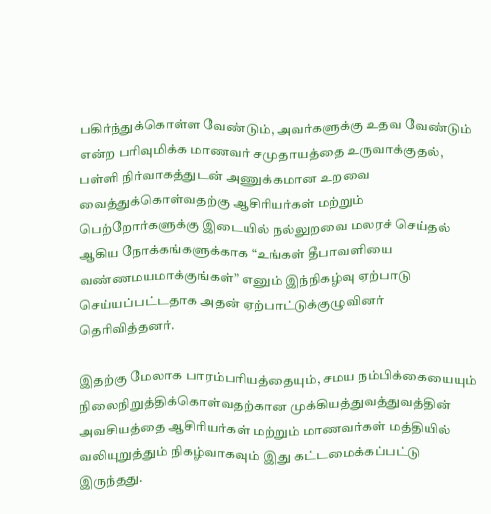பகிர்ந்துக்கொள்ள வேண்டும், அவர்களுக்கு உதவ வேண்டும் என்ற பரிவுமிக்க மாணவர் சமுதாயத்தை உருவாக்குதல், பள்ளி நிர்வாகத்துடன் அணுக்கமான உறவை வைத்துக்கொள்வதற்கு ஆசிரியர்கள் மற்றும் பெற்றோர்களுக்கு இடையில் நல்லுறவை மலரச் செய்தல் ஆகிய நோக்கங்களுக்காக “உங்கள் தீபாவளியை வண்ணமயமாக்குங்கள்” எனும் இந்நிகழ்வு ஏற்பாடு செய்யப்பட்டதாக அதன் ஏற்பாட்டுக்குழுவினர் தெரிவித்தனர்.

இதற்கு மேலாக பாரம்பரியத்தையும், சமய நம்பிக்கையையும் நிலைநிறுத்திக்கொள்வதற்கான முக்கியத்துவத்துவத்தின் அவசியத்தை ஆசிரியர்கள் மற்றும் மாணவர்கள் மத்தியில் வலியுறுத்தும் நிகழ்வாகவும் இது கட்டமைக்கப்பட்டு இருந்தது.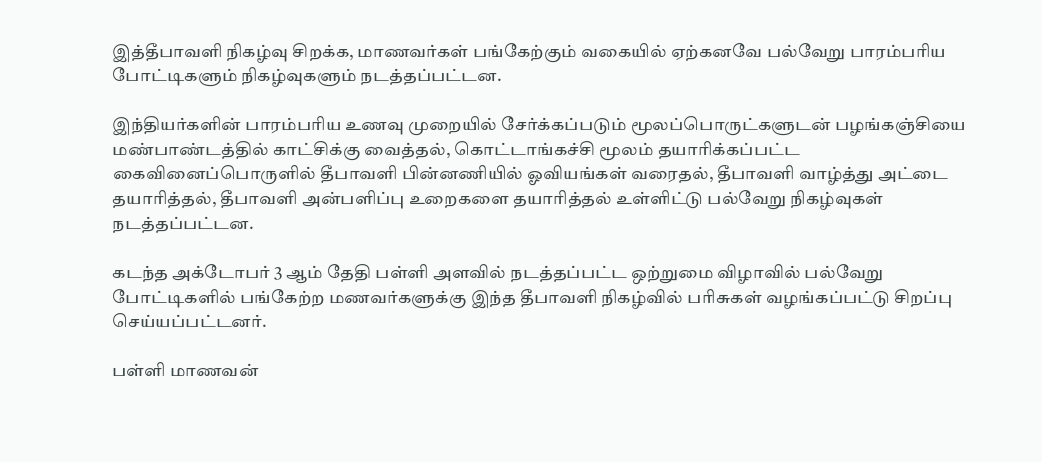இத்தீபாவளி நிகழ்வு சிறக்க, மாணவர்கள் பங்கேற்கும் வகையில் ஏற்கனவே பல்வேறு பாரம்பரிய போட்டிகளும் நிகழ்வுகளும் நடத்தப்பட்டன.

இந்தியர்களின் பாரம்பரிய உணவு முறையில் சேர்க்கப்படும் மூலப்பொருட்களுடன் பழங்கஞ்சியை மண்பாண்டத்தில் காட்சிக்கு வைத்தல், கொட்டாங்கச்சி மூலம் தயாரிக்கப்பட்ட கைவினைப்பொருளில் தீபாவளி பின்னணியில் ஓவியங்கள் வரைதல், தீபாவளி வாழ்த்து அட்டை தயாரித்தல், தீபாவளி அன்பளிப்பு உறைகளை தயாரித்தல் உள்ளிட்டு பல்வேறு நிகழ்வுகள் நடத்தப்பட்டன.

கடந்த அக்டோபர் 3 ஆம் தேதி பள்ளி அளவில் நடத்தப்பட்ட ஒற்றுமை விழாவில் பல்வேறு போட்டிகளில் பங்கேற்ற மணவர்களுக்கு இந்த தீபாவளி நிகழ்வில் பரிசுகள் வழங்கப்பட்டு சிறப்பு செய்யப்பட்டனர்.

பள்ளி மாணவன்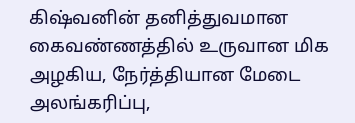கிஷ்வனின் தனித்துவமான கைவண்ணத்தில் உருவான மிக அழகிய, நேர்த்தியான மேடை அலங்கரிப்பு,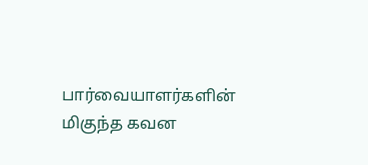பார்வையாளர்களின் மிகுந்த கவன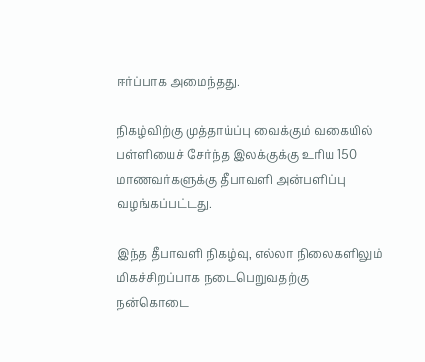ஈர்ப்பாக அமைந்தது.

நிகழ்விற்கு முத்தாய்ப்பு வைக்கும் வகையில் பள்ளியைச் சேர்ந்த இலக்குக்கு உரிய 150 மாணவர்களுக்கு தீபாவளி அன்பளிப்பு வழங்கப்பட்டது.

இந்த தீபாவளி நிகழ்வு, எல்லா நிலைகளிலும் மிகச்சிறப்பாக நடைபெறுவதற்கு நன்கொடை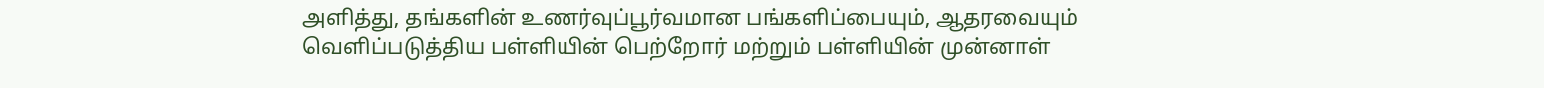அளித்து, தங்களின் உணர்வுப்பூர்வமான பங்களிப்பையும், ஆதரவையும் வெளிப்படுத்திய பள்ளியின் பெற்றோர் மற்றும் பள்ளியின் முன்னாள்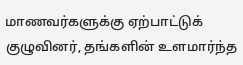மாணவர்களுக்கு ஏற்பாட்டுக் குழுவினர், தங்களின் உளமார்ந்த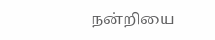நன்றியை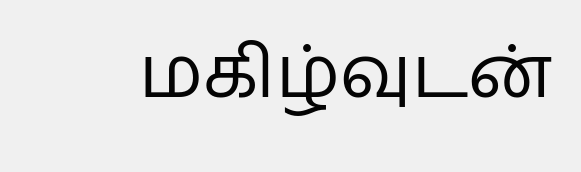மகிழ்வுடன்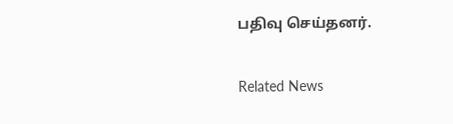பதிவு செய்தனர்.

Related News